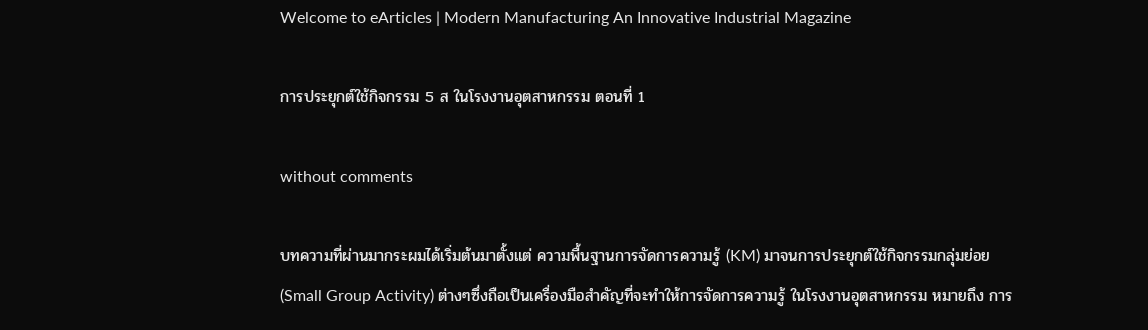Welcome to eArticles | Modern Manufacturing An Innovative Industrial Magazine

การประยุกต์ใช้กิจกรรม 5 ส ในโรงงานอุตสาหกรรม ตอนที่ 1

without comments

บทความที่ผ่านมากระผมได้เริ่มต้นมาตั้งแต่ ความพื้นฐานการจัดการความรู้ (KM) มาจนการประยุกต์ใช้กิจกรรมกลุ่มย่อย (Small Group Activity) ต่างๆซึ่งถือเป็นเครื่องมือสำคัญที่จะทำให้การจัดการความรู้ ในโรงงานอุตสาหกรรม หมายถึง การ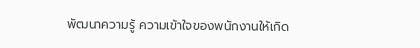พัฒนาความรู้ ความเข้าใจของพนักงานให้เกิด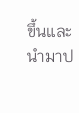ขึ้นและนำมาป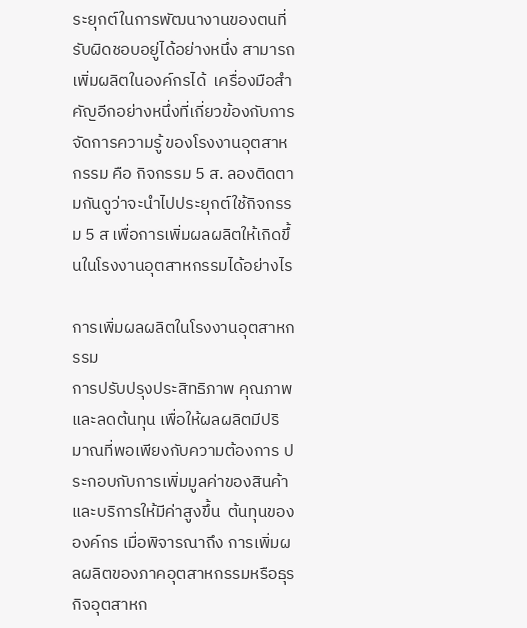ระยุกต์ในการพัฒนางานของตนที่รับผิดชอบอยู่ได้อย่างหนึ่ง สามารถเพิ่มผลิตในองค์กรได้  เครื่องมือสำคัญอีกอย่างหนึ่งที่เกี่ยวข้องกับการจัดการความรู้ ของโรงงานอุตสาหกรรม คือ กิจกรรม 5 ส. ลองติดตามกันดูว่าจะนำไปประยุกต์ใช้กิจกรรม 5 ส เพื่อการเพิ่มผลผลิตให้เกิดขึ้นในโรงงานอุตสาหกรรมได้อย่างไร

การเพิ่มผลผลิตในโรงงานอุตสาหกรรม
การปรับปรุงประสิทธิภาพ คุณภาพและลดต้นทุน เพื่อให้ผลผลิตมีปริมาณที่พอเพียงกับความต้องการ ประกอบกับการเพิ่มมูลค่าของสินค้าและบริการให้มีค่าสูงขึ้น  ต้นทุนขององค์กร เมื่อพิจารณาถึง การเพิ่มผลผลิตของภาคอุตสาหกรรมหรือธุรกิจอุตสาหก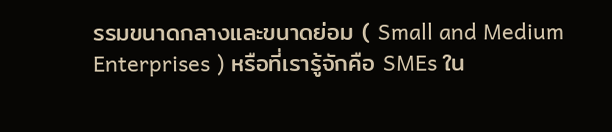รรมขนาดกลางและขนาดย่อม ( Small and Medium Enterprises ) หรือที่เรารู้จักคือ SMEs ใน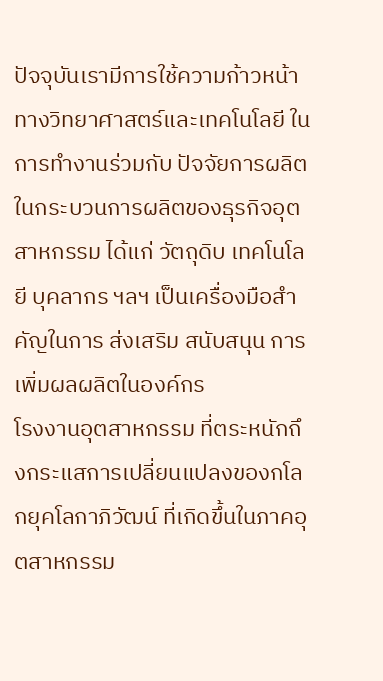ปัจจุบันเรามีการใช้ความก้าวหน้าทางวิทยาศาสตร์และเทคโนโลยี ในการทำงานร่วมกับ ปัจจัยการผลิตในกระบวนการผลิตของธุรกิจอุตสาหกรรม ได้แก่ วัตถุดิบ เทคโนโลยี บุคลากร ฯลฯ เป็นเครื่องมือสำคัญในการ ส่งเสริม สนับสนุน การเพิ่มผลผลิตในองค์กร
โรงงานอุตสาหกรรม ที่ตระหนักถึงกระแสการเปลี่ยนแปลงของกโลกยุคโลกาภิวัฒน์ ที่เกิดขึ้นในภาคอุตสาหกรรม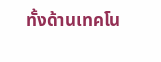ทั้งด้านเทคโน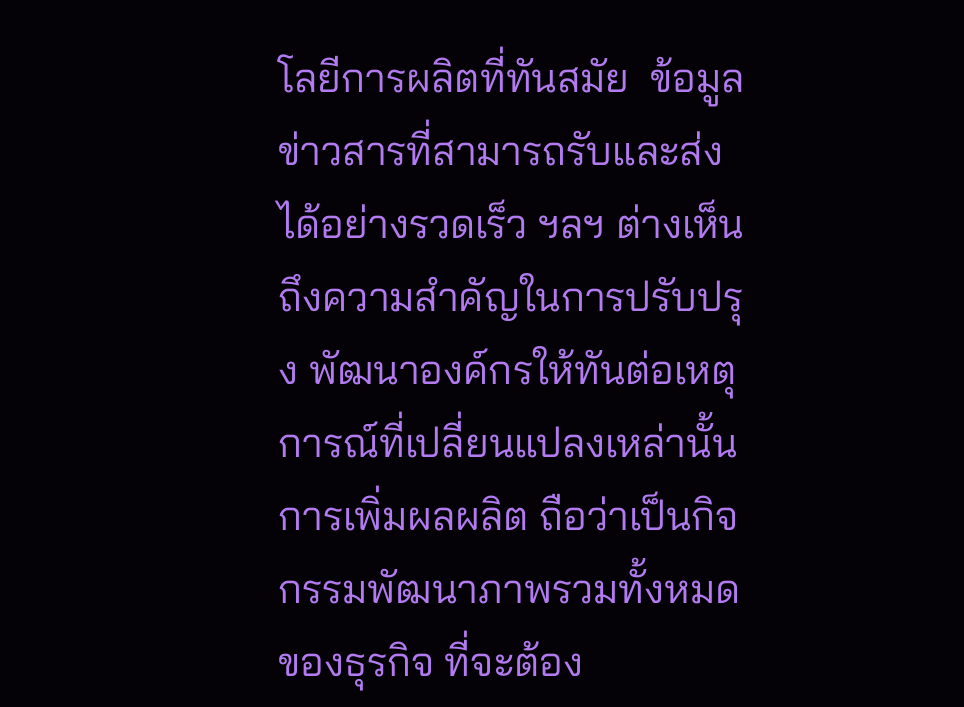โลยีการผลิตที่ทันสมัย  ข้อมูลข่าวสารที่สามารถรับและส่ง  ได้อย่างรวดเร็ว ฯลฯ ต่างเห็นถึงความสำคัญในการปรับปรุง พัฒนาองค์กรให้ทันต่อเหตุการณ์ที่เปลี่ยนแปลงเหล่านั้น การเพิ่มผลผลิต ถือว่าเป็นกิจกรรมพัฒนาภาพรวมทั้งหมดของธุรกิจ ที่จะต้อง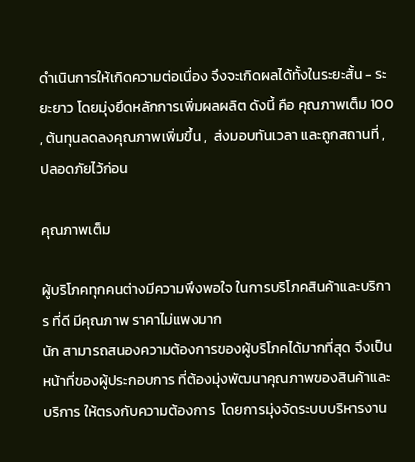ดำเนินการให้เกิดความต่อเนื่อง จึงจะเกิดผลได้ทั้งในระยะสั้น - ระยะยาว โดยมุ่งยึดหลักการเพิ่มผลผลิต ดังนี้ คือ คุณภาพเต็ม 100  , ต้นทุนลดลงคุณภาพเพิ่มขึ้น ,  ส่งมอบทันเวลา และถูกสถานที่ ,  ปลอดภัยไว้ก่อน

คุณภาพเต็ม

ผู้บริโภคทุกคนต่างมีความพึงพอใจ ในการบริโภคสินค้าและบริการ ที่ดี มีคุณภาพ ราคาไม่แพงมาก
นัก สามารถสนองความต้องการของผู้บริโภคได้มากที่สุด จึงเป็นหน้าที่ของผู้ประกอบการ ที่ต้องมุ่งพัฒนาคุณภาพของสินค้าและบริการ ให้ตรงกับความต้องการ  โดยการมุ่งจัดระบบบริหารงาน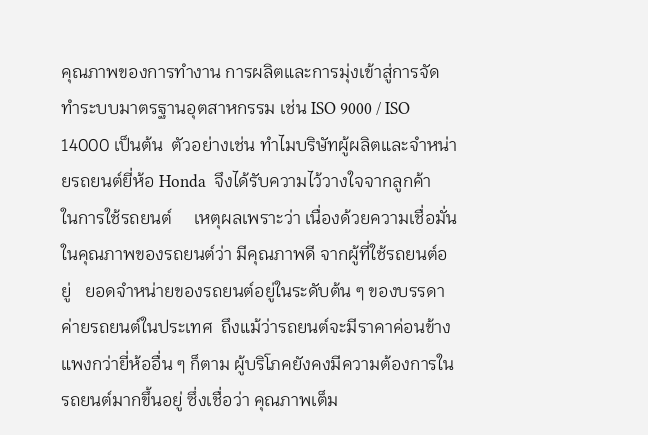คุณภาพของการทำงาน การผลิตและการมุ่งเข้าสู่การจัดทำระบบมาตรฐานอุตสาหกรรม เช่น ISO 9000 / ISO 14000 เป็นต้น  ตัวอย่างเช่น ทำไมบริษัทผู้ผลิตและจำหน่ายรถยนต์ยี่ห้อ Honda  จึงได้รับความไว้วางใจจากลูกค้า     ในการใช้รถยนต์     เหตุผลเพราะว่า เนื่องด้วยความเชื่อมั่นในคุณภาพของรถยนต์ว่า มีคุณภาพดี จากผู้ที่ใช้รถยนต์อยู่   ยอดจำหน่ายของรถยนต์อยู่ในระดับต้น ๆ ของบรรดาค่ายรถยนต์ในประเทศ  ถึงแม้ว่ารถยนต์จะมีราคาค่อนข้างแพงกว่ายี่ห้ออื่น ๆ ก็ตาม ผู้บริโภคยังคงมีความต้องการในรถยนต์มากขึ้นอยู่ ซึ่งเชื่อว่า คุณภาพเต็ม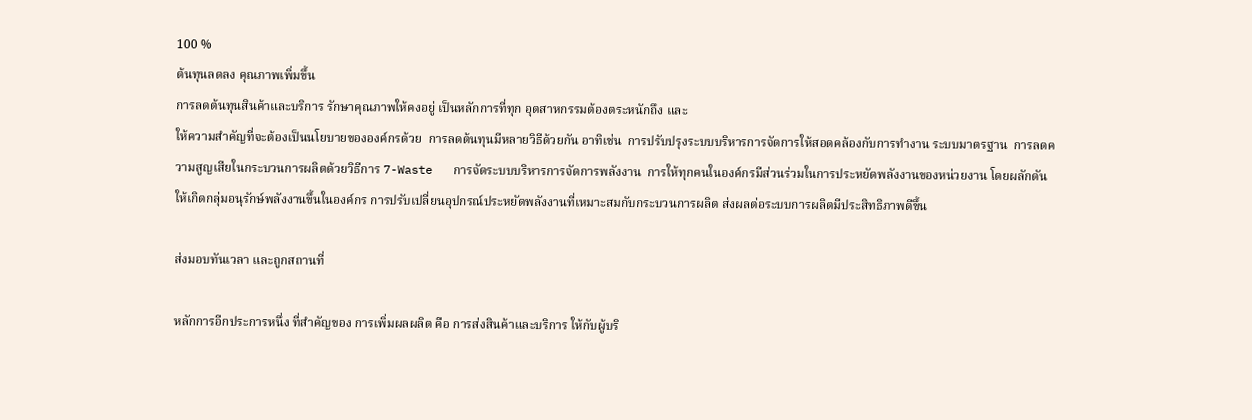100 %
ต้นทุนลดลง คุณภาพเพิ่มขึ้น
การลดต้นทุนสินค้าและบริการ รักษาคุณภาพให้คงอยู่ เป็นหลักการที่ทุก อุตสาหกรรมต้องตระหนักถึง และ
ให้ความสำคัญที่จะต้องเป็นนโยบายขององค์กรด้วย  การลดต้นทุนมีหลายวิธีด้วยกัน อาทิเช่น  การปรับปรุงระบบบริหารการจัดการให้สอดคล้องกับการทำงาน ระบบมาตรฐาน  การลดความสูญเสียในกระบวนการผลิตด้วยวิธีการ 7-Waste   การจัดระบบบริหารการจัดการพลังงาน  การให้ทุกคนในองค์กรมีส่วนร่วมในการประหยัดพลังงานของหน่วยงาน โดยผลักดันให้เกิดกลุ่มอนุรักษ์พลังงานขึ้นในองค์กร การปรับเปลี่ยนอุปกรณ์ประหยัดพลังงานที่เหมาะสมกับกระบวนการผลิต ส่งผลต่อระบบการผลิตมีประสิทธิภาพดีขึ้น

ส่งมอบทันเวลา และถูกสถานที่

หลักการอีกประการหนึ่ง ที่สำคัญของ การเพิ่มผลผลิต คือ การส่งสินค้าและบริการ ให้กับผู้บริ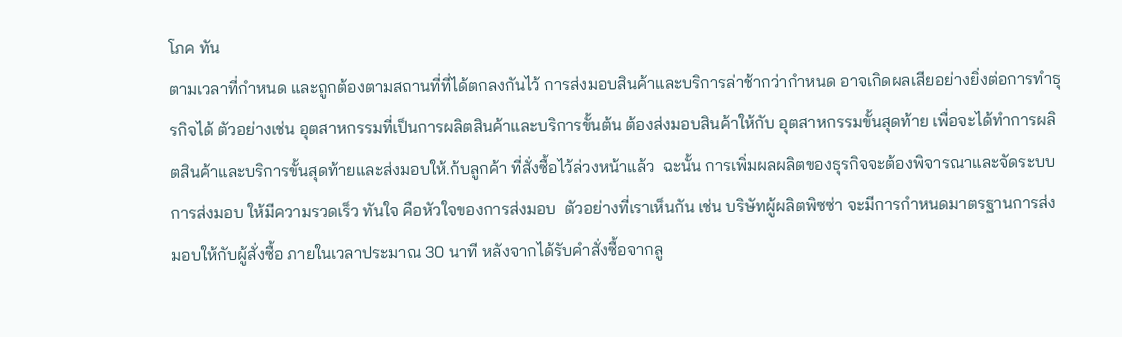โภค ทัน
ตามเวลาที่กำหนด และถูกต้องตามสถานที่ที่ได้ตกลงกันไว้ การส่งมอบสินค้าและบริการล่าช้ากว่ากำหนด อาจเกิดผลเสียอย่างยิ่งต่อการทำธุรกิจได้ ตัวอย่างเช่น อุตสาหกรรมที่เป็นการผลิตสินค้าและบริการขั้นต้น ต้องส่งมอบสินค้าให้กับ อุตสาหกรรมขั้นสุดท้าย เพื่อจะได้ทำการผลิตสินค้าและบริการขั้นสุดท้ายและส่งมอบให้.ก้บลูกค้า ที่สั่งซื้อไว้ล่วงหน้าแล้ว  ฉะนั้น การเพิ่มผลผลิตของธุรกิจจะต้องพิจารณาและจัดระบบการส่งมอบ ให้มีความรวดเร็ว ทันใจ คือหัวใจของการส่งมอบ  ตัวอย่างที่เราเห็นกัน เช่น บริษัทผู้ผลิตพิซซ่า จะมีการกำหนดมาตรฐานการส่งมอบให้กับผู้สั่งซื้อ ภายในเวลาประมาณ 30 นาที หลังจากได้รับคำสั่งซื้อจากลู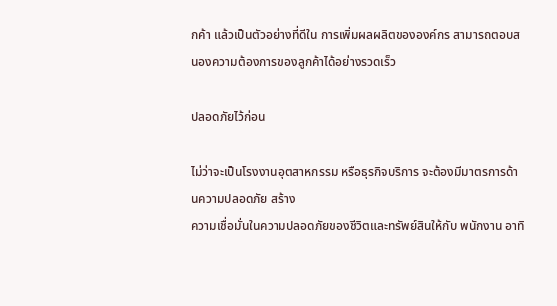กค้า แล้วเป็นตัวอย่างที่ดีใน การเพิ่มผลผลิตขององค์กร สามารถตอบสนองความต้องการของลูกค้าได้อย่างรวดเร็ว

ปลอดภัยไว้ก่อน

ไม่ว่าจะเป็นโรงงานอุตสาหกรรม หรือธุรกิจบริการ จะต้องมีมาตรการด้านความปลอดภัย สร้าง
ความเชื่อมั่นในความปลอดภัยของชีวิตและทรัพย์สินให้กับ พนักงาน อาทิ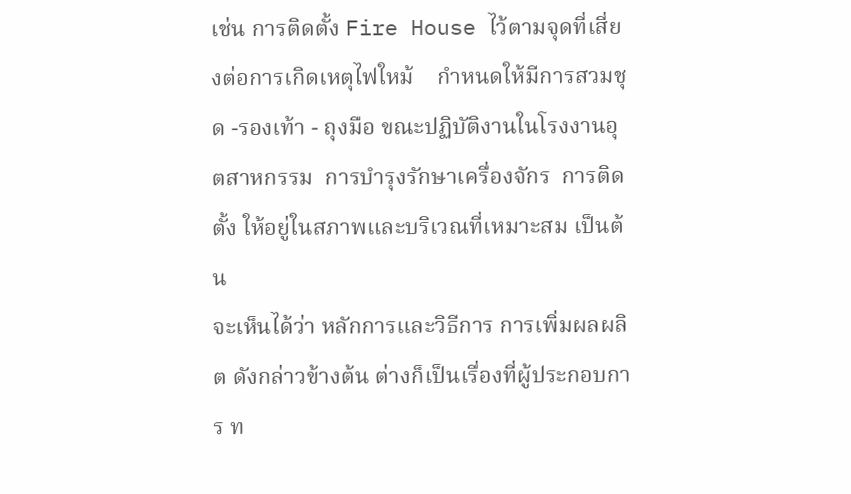เช่น การติดตั้ง Fire House ไว้ตามจุดที่เสี่ยงต่อการเกิดเหตุไฟใหม้    กำหนดให้มีการสวมชุด -รองเท้า - ถุงมือ ขณะปฏิบัติงานในโรงงานอุตสาหกรรม  การบำรุงรักษาเครื่องจักร  การติดตั้ง ให้อยู่ในสภาพและบริเวณที่เหมาะสม เป็นต้น
จะเห็นได้ว่า หลักการและวิธีการ การเพิ่มผลผลิต ดังกล่าวข้างต้น ต่างก็เป็นเรื่องที่ผู้ประกอบการ ท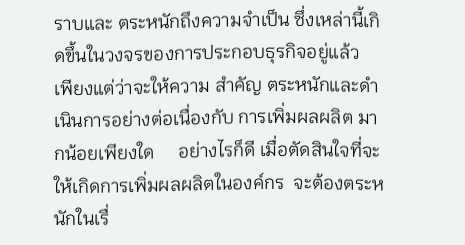ราบและ ตระหนักถึงความจำเป็น ซึ่งเหล่านี้เกิดขึ้นในวงจรของการประกอบธุรกิจอยู่แล้ว  เพียงแต่ว่าจะให้ความ สำคัญ ตระหนักและดำเนินการอย่างต่อเนื่องกับ การเพิ่มผลผลิต มากน้อยเพียงใด     อย่างไรก็ดี เมื่อตัดสินใจที่จะให้เกิดการเพิ่มผลผลิตในองค์กร  จะต้องตระหนักในเรื่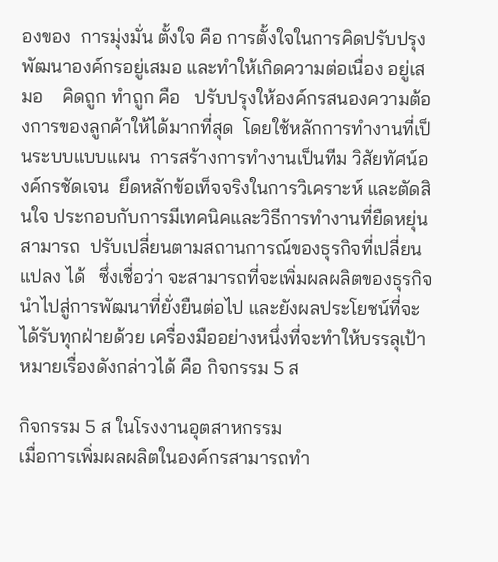องของ  การมุ่งมั่น ตั้งใจ คือ การตั้งใจในการคิดปรับปรุง พัฒนาองค์กรอยู่เสมอ และทำให้เกิดความต่อเนื่อง อยู่เสมอ    คิดถูก ทำถูก คือ   ปรับปรุงให้องค์กรสนองความต้องการของลูกค้าให้ได้มากที่สุด  โดยใช้หลักการทำงานที่เป็นระบบแบบแผน  การสร้างการทำงานเป็นทีม วิสัยทัศน์องค์กรชัดเจน  ยึดหลักข้อเท็จจริงในการวิเคราะห์ และตัดสินใจ ประกอบกับการมีเทคนิคและวิธีการทำงานที่ยืดหยุ่น สามารถ  ปรับเปลี่ยนตามสถานการณ์ของธุรกิจที่เปลี่ยนแปลง ได้   ซึ่งเชื่อว่า จะสามารถที่จะเพิ่มผลผลิตของธุรกิจ นำไปสู่การพัฒนาที่ยั่งยืนต่อไป และยังผลประโยชน์ที่จะได้รับทุกฝ่ายด้วย เครื่องมืออย่างหนึ่งที่จะทำให้บรรลุเป้าหมายเรื่องดังกล่าวได้ คือ กิจกรรม 5 ส

กิจกรรม 5 ส ในโรงงานอุตสาหกรรม
เมื่อการเพิ่มผลผลิตในองค์กรสามารถทำ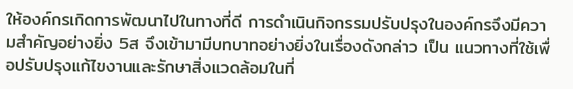ให้องค์กรเกิดการพัฒนาไปในทางที่ดี การดำเนินกิจกรรมปรับปรุงในองค์กรจึงมีความสำคัญอย่างยิ่ง 5ส จึงเข้ามามีบทบาทอย่างยิ่งในเรื่องดังกล่าว เป็น แนวทางที่ใช้เพื่อปรับปรุงแก้ไขงานและรักษาสิ่งแวดล้อมในที่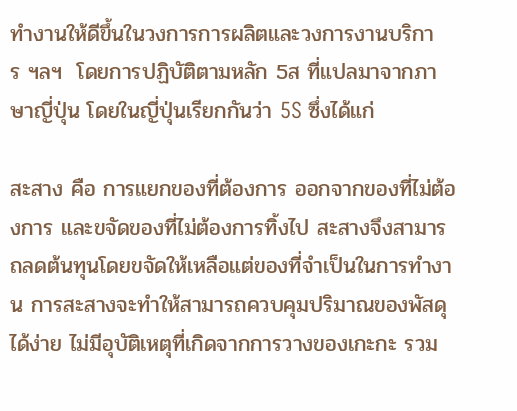ทำงานให้ดีขึ้นในวงการการผลิตและวงการงานบริการ ฯลฯ  โดยการปฏิบัติตามหลัก 5ส ที่แปลมาจากภาษาญี่ปุ่น โดยในญี่ปุ่นเรียกกันว่า 5S ซึ่งได้แก่

สะสาง คือ การแยกของที่ต้องการ ออกจากของที่ไม่ต้องการ และขจัดของที่ไม่ต้องการทิ้งไป สะสางจึงสามารถลดต้นทุนโดยขจัดให้เหลือแต่ของที่จำเป็นในการทำงาน การสะสางจะทำให้สามารถควบคุมปริมาณของพัสดุได้ง่าย ไม่มีอุบัติเหตุที่เกิดจากการวางของเกะกะ รวม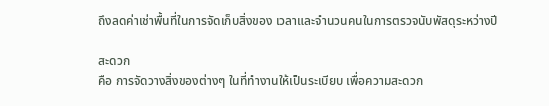ถึงลดค่าเช่าพื้นที่ในการจัดเก็บสิ่งของ เวลาและจำนวนคนในการตรวจนับพัสดุระหว่างปี

สะดวก
คือ การจัดวางสิ่งของต่างๆ ในที่ทำงานให้เป็นระเบียบ เพื่อความสะดวก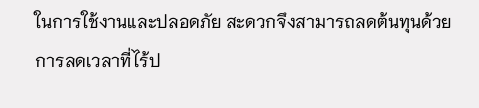ในการใช้งานและปลอดภัย สะดวกจึงสามารถลดต้นทุนด้วยการลดเวลาที่ไร้ป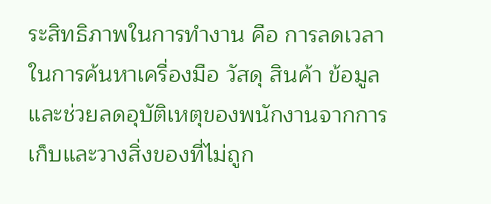ระสิทธิภาพในการทำงาน คือ การลดเวลาในการค้นหาเครื่องมือ วัสดุ สินค้า ข้อมูล และช่วยลดอุบัติเหตุของพนักงานจากการเก็บและวางสิ่งของที่ไม่ถูก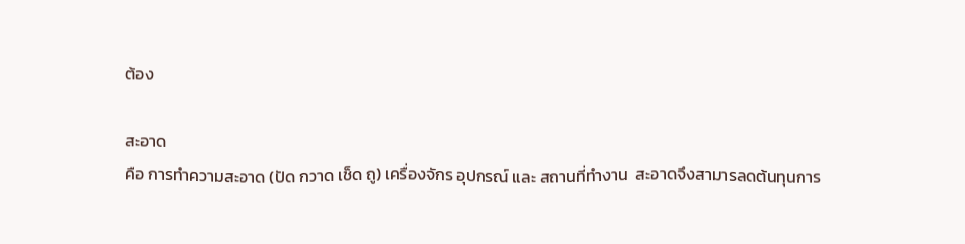ต้อง

สะอาด
คือ การทำความสะอาด (ปัด กวาด เช็ด ถู) เครื่องจักร อุปกรณ์ และ สถานที่ทำงาน  สะอาดจึงสามารลดต้นทุนการ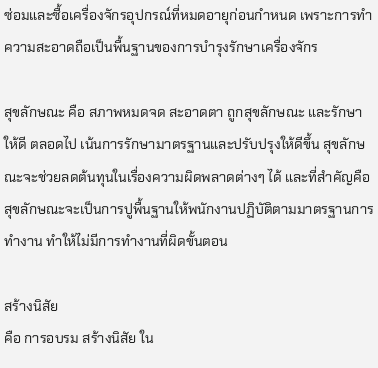ซ่อมและซื้อเครื่องจักรอุปกรณ์ที่หมดอายุก่อนกำหนด เพราะการทำความสะอาดถือเป็นพื้นฐานของการบำรุงรักษาเครื่องจักร

สุขลักษณะ คือ สภาพหมดจด สะอาดตา ถูกสุขลักษณะ และรักษาให้ดี ตลอดไป เน้นการรักษามาตรฐานและปรับปรุงให้ดีขึ้น สุขลักษณะจะช่วยลดต้นทุนในเรื่องความผิดพลาดต่างๆ ได้ และที่สำคัญคือสุขลักษณะจะเป็นการปูพื้นฐานให้พนักงานปฏิบัติตามมาตรฐานการทำงาน ทำให้ไม่มีการทำงานที่ผิดขั้นตอน

สร้างนิสัย
คือ การอบรม สร้างนิสัย ใน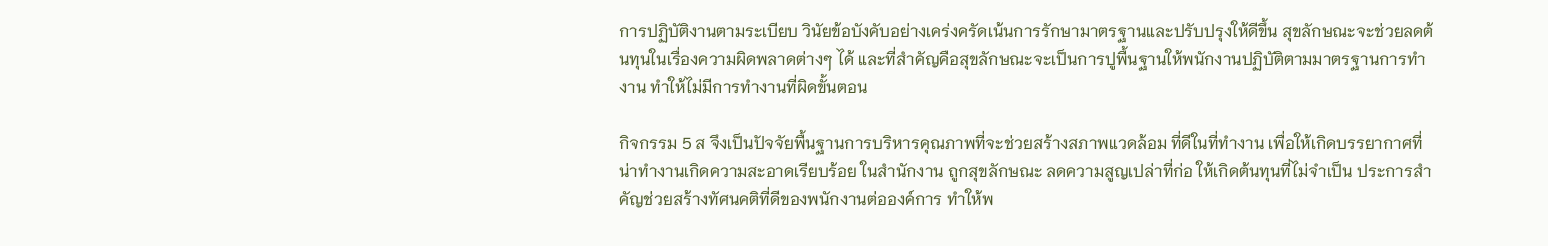การปฏิบัติงานตามระเบียบ วินัยข้อบังคับอย่างเคร่งครัดเน้นการรักษามาตรฐานและปรับปรุงให้ดีขึ้น สุขลักษณะจะช่วยลดต้นทุนในเรื่องความผิดพลาดต่างๆ ได้ และที่สำคัญคือสุขลักษณะจะเป็นการปูพื้นฐานให้พนักงานปฏิบัติตามมาตรฐานการทำงาน ทำให้ไม่มีการทำงานที่ผิดขั้นตอน

กิจกรรม 5 ส จึงเป็นปัจจัยพื้นฐานการบริหารคุณภาพที่จะช่วยสร้างสภาพแวดล้อม ที่ดีในที่ทำงาน เพื่อให้เกิดบรรยากาศที่น่าทำงานเกิดความสะอาดเรียบร้อย ในสำนักงาน ถูกสุขลักษณะ ลดความสูญเปล่าที่ก่อ ให้เกิดต้นทุนที่ไม่จำเป็น ประการสำคัญช่วยสร้างทัศนคติที่ดีของพนักงานต่อองค์การ ทำให้พ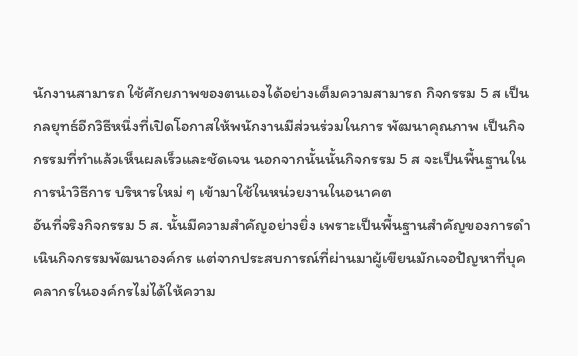นักงานสามารถ ใช้ศักยภาพของตนเองได้อย่างเต็มความสามารถ กิจกรรม 5 ส เป็นกลยุทธ์อีกวิธีหนึ่งที่เปิดโอกาสให้พนักงานมีส่วนร่วมในการ พัฒนาคุณภาพ เป็นกิจกรรมที่ทำแล้วเห็นผลเร็วและชัดเจน นอกจากนั้นนั้นกิจกรรม 5 ส จะเป็นพื้นฐานในการนำวิธีการ บริหารใหม่ ๆ เข้ามาใช้ในหน่วยงานในอนาคต
อันที่จริงกิจกรรม 5 ส. นั้นมีความสำคัญอย่างยิ่ง เพราะเป็นพื้นฐานสำคัญของการดำเนินกิจกรรมพัฒนาองค์กร แต่จากประสบการณ์ที่ผ่านมาผู้เขียนมักเจอปัญหาที่บุคคลากรในองค์กรไม่ได้ให้ความ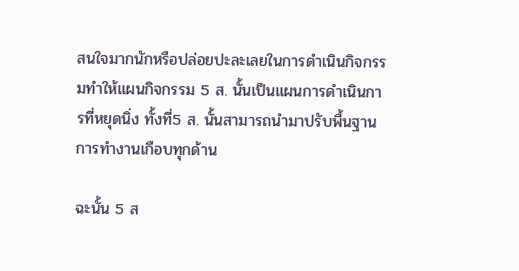สนใจมากนักหรือปล่อยปะละเลยในการดำเนินกิจกรรมทำให้แผนกิจกรรม 5 ส. นั้นเป็นแผนการดำเนินการที่หยุดนิ่ง ทั้งที่5 ส. นั้นสามารถนำมาปรับพื้นฐานการทำงานเกือบทุกด้าน

ฉะนั้น 5 ส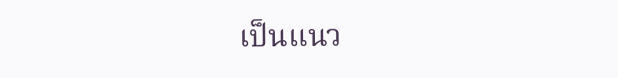เป็นแนว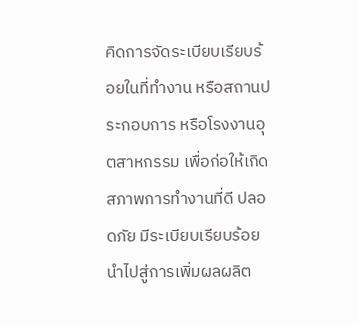คิดการจัดระเบียบเรียบร้อยในที่ทำงาน หรือสถานประกอบการ หรือโรงงานอุตสาหกรรม เพื่อก่อให้เกิดสภาพการทำงานที่ดี ปลอดภัย มีระเบียบเรียบร้อย นำไปสู่การเพิ่มผลผลิต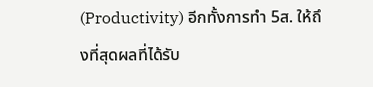(Productivity) อีกทั้งการทำ 5ส. ให้ถึงที่สุดผลที่ได้รับ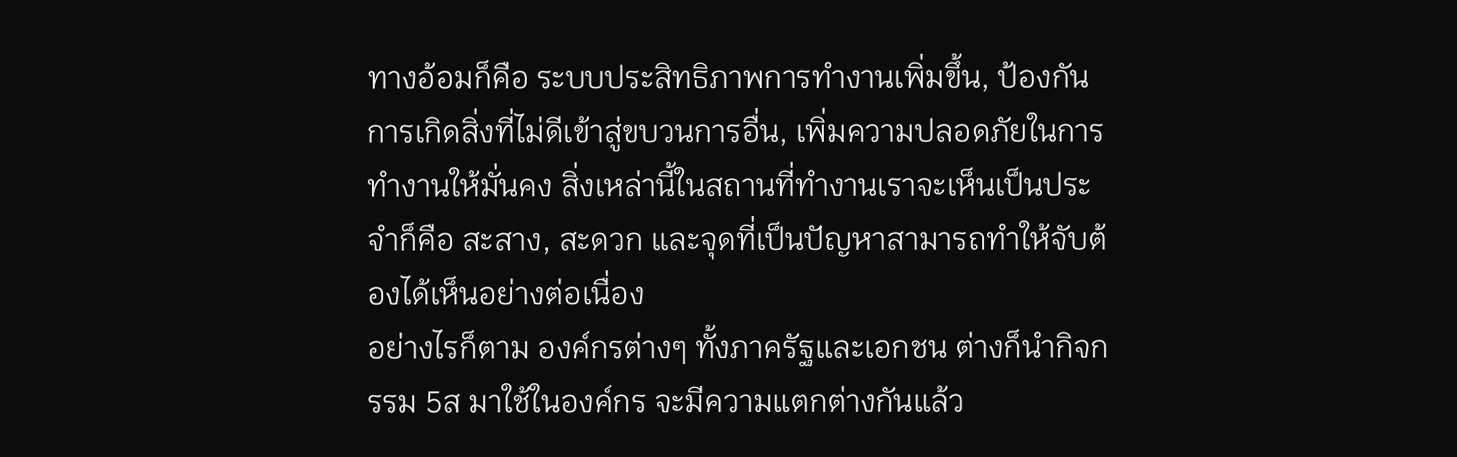ทางอ้อมก็คือ ระบบประสิทธิภาพการทำงานเพิ่มขึ้น, ป้องกันการเกิดสิ่งที่ไม่ดีเข้าสู่ขบวนการอื่น, เพิ่มความปลอดภัยในการทำงานให้มั่นคง สิ่งเหล่านี้ในสถานที่ทำงานเราจะเห็นเป็นประจำก็คือ สะสาง, สะดวก และจุดที่เป็นปัญหาสามารถทำให้จับต้องได้เห็นอย่างต่อเนื่อง
อย่างไรก็ตาม องค์กรต่างๆ ทั้งภาครัฐและเอกชน ต่างก็นำกิจกรรม 5ส มาใช้ในองค์กร จะมีความแตกต่างกันแล้ว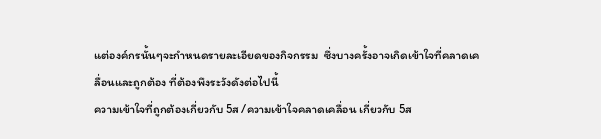แต่องค์กรนั้นๆจะกำหนดรายละเอียดของกิจกรรม  ซึ่งบางครั้งอาจเกิดเข้าใจที่คลาดเคลื่อนและถูกต้อง ที่ต้องพึงระวังดังต่อไปนี้
ความเข้าใจที่ถูกต้องเกี่ยวกับ 5ส /ความเข้าใจคลาดเคลื่อน เกี่ยวกับ 5ส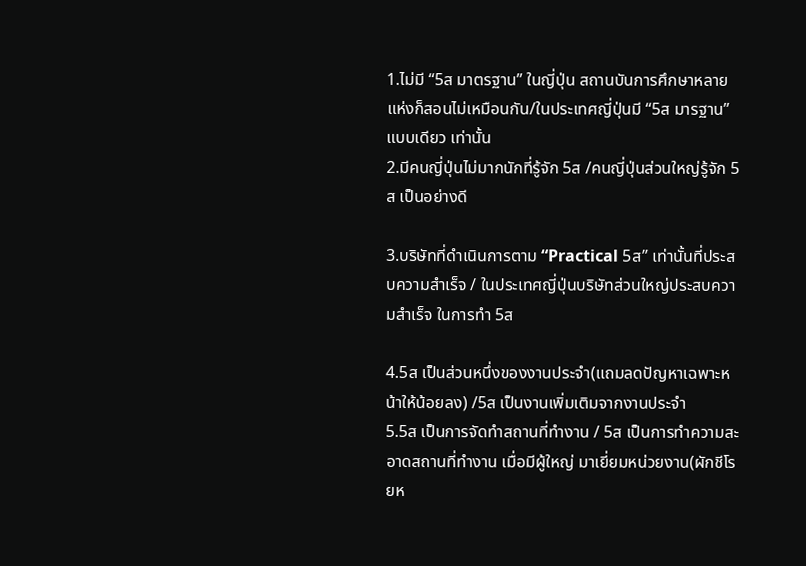1.ไม่มี “5ส มาตรฐาน” ในญี่ปุ่น สถานบันการศึกษาหลายแห่งก็สอนไม่เหมือนกัน/ในประเทศญี่ปุ่นมี “5ส มารฐาน” แบบเดียว เท่านั้น
2.มีคนญี่ปุ่นไม่มากนักที่รู้จัก 5ส /คนญี่ปุ่นส่วนใหญ่รู้จัก 5ส เป็นอย่างดี

3.บริษัทที่ดำเนินการตาม “Practical 5ส” เท่านั้นที่ประสบความสำเร็จ / ในประเทศญี่ปุ่นบริษัทส่วนใหญ่ประสบความสำเร็จ ในการทำ 5ส

4.5ส เป็นส่วนหนึ่งของงานประจำ(แถมลดปัญหาเฉพาะหน้าให้น้อยลง) /5ส เป็นงานเพิ่มเติมจากงานประจำ
5.5ส เป็นการจัดทำสถานที่ทำงาน / 5ส เป็นการทำความสะอาดสถานที่ทำงาน เมื่อมีผู้ใหญ่ มาเยี่ยมหน่วยงาน(ผักชีโรยห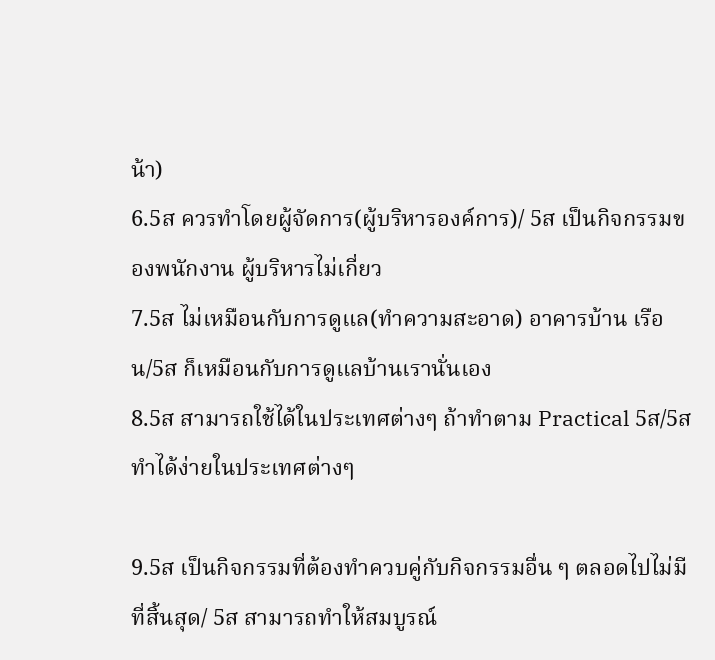น้า)
6.5ส ควรทำโดยผู้จัดการ(ผู้บริหารองค์การ)/ 5ส เป็นกิจกรรมของพนักงาน ผู้บริหารไม่เกี่ยว
7.5ส ไม่เหมือนกับการดูแล(ทำความสะอาด) อาคารบ้าน เรือน/5ส ก็เหมือนกับการดูแลบ้านเรานั่นเอง
8.5ส สามารถใช้ได้ในประเทศต่างๆ ถ้าทำตาม Practical 5ส/5ส ทำได้ง่ายในประเทศต่างๆ

9.5ส เป็นกิจกรรมที่ต้องทำควบคู่กับกิจกรรมอื่น ๆ ตลอดไปไม่มีที่สิ้นสุด/ 5ส สามารถทำให้สมบูรณ์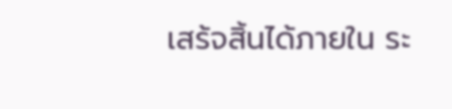เสร้จสิ้นได้ภายใน ระ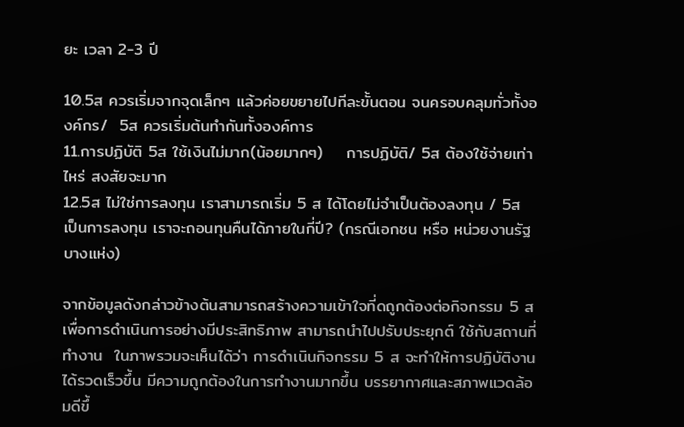ยะ เวลา 2-3 ปี

10.5ส ควรเริ่มจากจุดเล็กๆ แล้วค่อยขยายไปทีละขั้นตอน จนครอบคลุมทั่วทั้งองค์กร/  5ส ควรเริ่มต้นทำกันทั้งองค์การ
11.การปฏิบัติ 5ส ใช้เงินไม่มาก(น้อยมากๆ)    การปฏิบัติ/ 5ส ต้องใช้จ่ายเท่าไหร่ สงสัยจะมาก
12.5ส ไม่ใช่การลงทุน เราสามารถเริ่ม 5 ส ได้โดยไม่จำเป็นต้องลงทุน / 5ส เป็นการลงทุน เราจะถอนทุนคืนได้ภายในกี่ปี? (กรณีเอกชน หรือ หน่วยงานรัฐบางแห่ง)

จากข้อมูลดังกล่าวข้างต้นสามารถสร้างความเข้าใจที่ดถูกต้องต่อกิจกรรม 5 ส เพื่อการดำเนินการอย่างมีประสิทธิภาพ สามารถนำไปปรับประยุกต์ ใช้กับสถานที่ทำงาน  ในภาพรวมจะเห็นได้ว่า การดำเนินกิจกรรม 5 ส จะทำให้การปฏิบัติงานได้รวดเร็วขึ้น มีความถูกต้องในการทำงานมากขึ้น บรรยากาศและสภาพแวดล้อมดีขึ้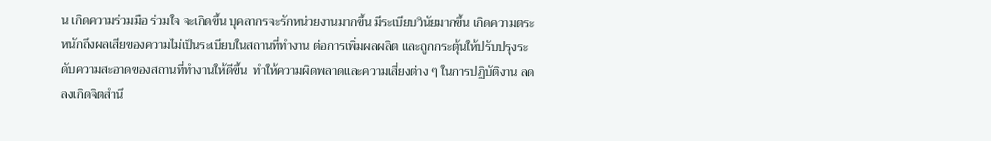น เกิดความร่วมมือ ร่วมใจ จะเกิดขึ้น บุคลากรจะรักหน่วยงานมากขึ้น มีระเบียบวินัยมากขึ้น เกิดความตระหนักถึงผลเสียของความไม่เป็นระเบียบในสถานที่ทำงาน ต่อการเพิ่มผลผลิต และถูกกระตุ้นให้ปรับปรุงระดับความสะอาดของสถานที่ทำงานให้ดีขึ้น  ทำให้ความผิดพลาดและความเสี่ยงต่าง ๆ ในการปฏิบัติงาน ลดลงเกิดจิตสำนึ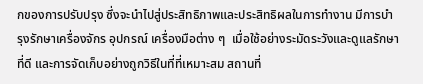กของการปรับปรุง ซึ่งจะนำไปสู่ประสิทธิภาพและประสิทธิผลในการทำงาน มีการบำรุงรักษาเครื่องจักร อุปกรณ์ เครื่องมือต่าง ๆ  เมื่อใช้อย่างระมัดระวังและดูแลรักษาที่ดี และการจัดเก็บอย่างถูกวิธีในที่ที่เหมาะสม สถานที่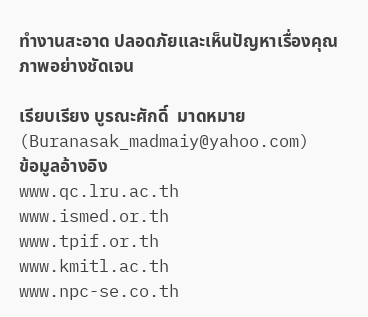ทำงานสะอาด ปลอดภัยและเห็นปัญหาเรื่องคุณภาพอย่างชัดเจน

เรียบเรียง บูรณะศักดิ์  มาดหมาย
(Buranasak_madmaiy@yahoo.com)
ข้อมูลอ้างอิง
www.qc.lru.ac.th
www.ismed.or.th
www.tpif.or.th
www.kmitl.ac.th
www.npc-se.co.th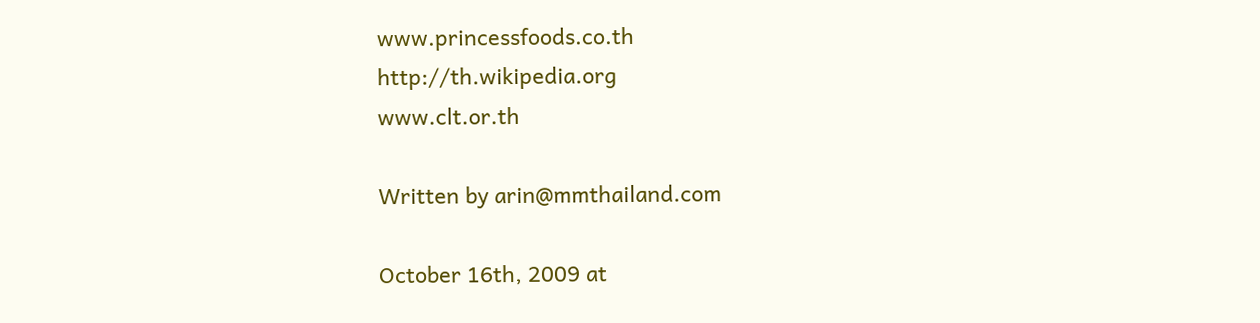www.princessfoods.co.th
http://th.wikipedia.org
www.clt.or.th

Written by arin@mmthailand.com

October 16th, 2009 at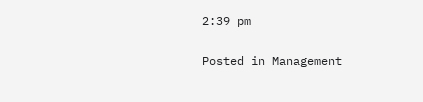2:39 pm

Posted in Management